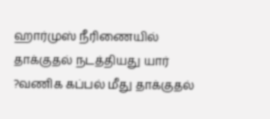ஹார்முஸ் நீரிணையில் தாக்குதல் நடத்தியது யார் ?வணிக கப்பல் மீது தாக்குதல்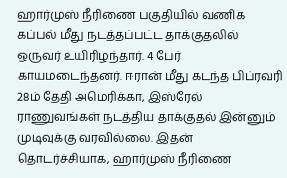ஹார்முஸ் நீரிணை பகுதியில் வணிக கப்பல் மீது நடத்தப்பட்ட தாக்குதலில் ஒருவர் உயிரிழந்தார். 4 பேர் காயமடைந்தனர். ஈரான் மீது கடந்த பிப்ரவரி 28ம் தேதி அமெரிக்கா, இஸ்ரேல் ராணுவங்கள் நடத்திய தாக்குதல் இன்னும் முடிவுக்கு வரவில்லை. இதன் தொடர்ச்சியாக, ஹார்முஸ் நீரிணை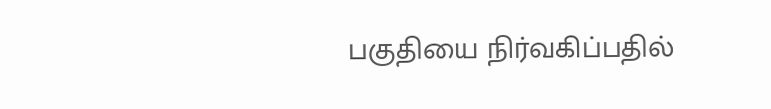பகுதியை நிர்வகிப்பதில்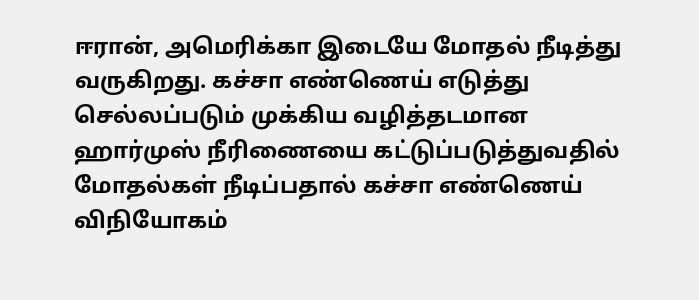ஈரான், அமெரிக்கா இடையே மோதல் நீடித்து வருகிறது. கச்சா எண்ணெய் எடுத்து செல்லப்படும் முக்கிய வழித்தடமான ஹார்முஸ் நீரிணையை கட்டுப்படுத்துவதில் மோதல்கள் நீடிப்பதால் கச்சா எண்ணெய் விநியோகம்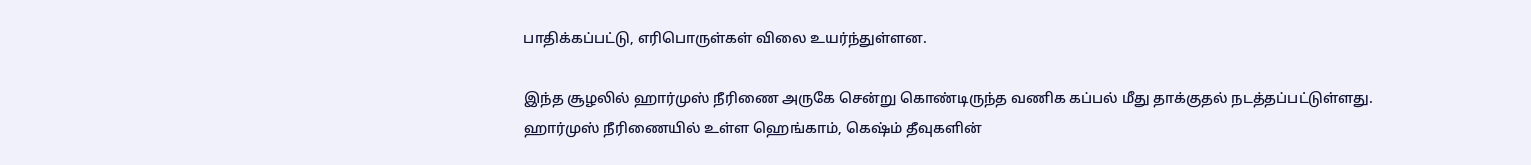பாதிக்கப்பட்டு, எரிபொருள்கள் விலை உயர்ந்துள்ளன.

இந்த சூழலில் ஹார்முஸ் நீரிணை அருகே சென்று கொண்டிருந்த வணிக கப்பல் மீது தாக்குதல் நடத்தப்பட்டுள்ளது. ஹார்முஸ் நீரிணையில் உள்ள ஹெங்காம், கெஷ்ம் தீவுகளின்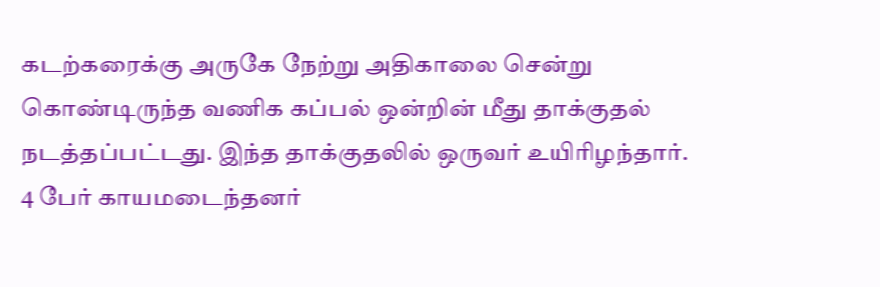கடற்கரைக்கு அருகே நேற்று அதிகாலை சென்று கொண்டிருந்த வணிக கப்பல் ஒன்றின் மீது தாக்குதல் நடத்தப்பட்டது. இந்த தாக்குதலில் ஒருவர் உயிரிழந்தார். 4 பேர் காயமடைந்தனர்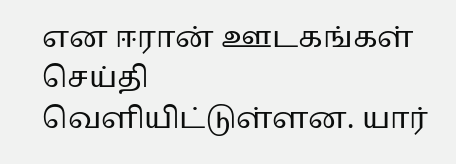என ஈரான் ஊடகங்கள் செய்தி வௌியிட்டுள்ளன. யார்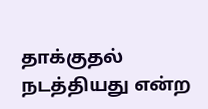தாக்குதல் நடத்தியது என்ற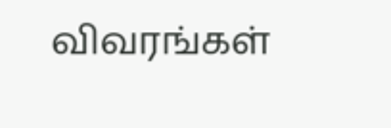விவரங்கள்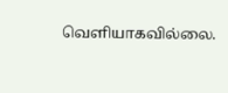வௌியாகவில்லை.